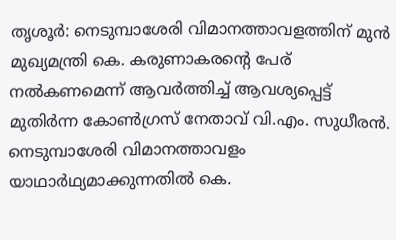തൃശൂർ: നെടുമ്പാശേരി വിമാനത്താവളത്തിന് മുൻ മുഖ്യമന്ത്രി കെ. കരുണാകരന്റെ പേര് നൽകണമെന്ന് ആവർത്തിച്ച് ആവശ്യപ്പെട്ട് മുതിർന്ന കോൺഗ്രസ് നേതാവ് വി.എം. സുധീരൻ. നെടുമ്പാശേരി വിമാനത്താവളം യാഥാർഥ്യമാക്കുന്നതിൽ കെ.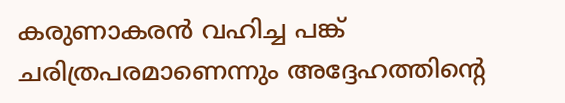കരുണാകരൻ വഹിച്ച പങ്ക് ചരിത്രപരമാണെന്നും അദ്ദേഹത്തിന്റെ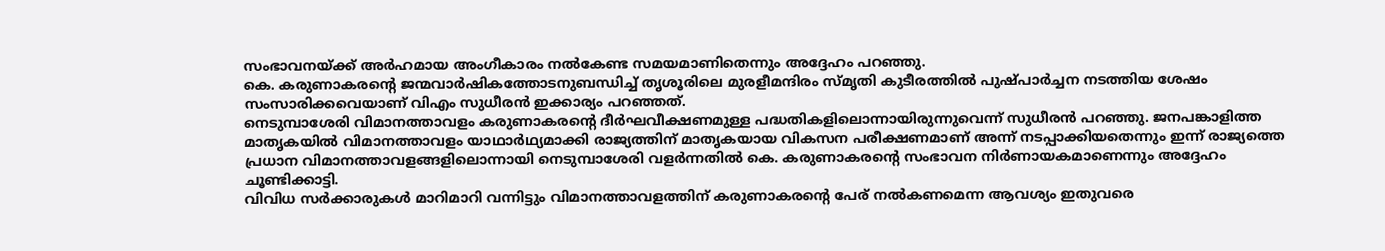സംഭാവനയ്ക്ക് അർഹമായ അംഗീകാരം നൽകേണ്ട സമയമാണിതെന്നും അദ്ദേഹം പറഞ്ഞു.
കെ. കരുണാകരന്റെ ജന്മവാർഷികത്തോടനുബന്ധിച്ച് തൃശൂരിലെ മുരളീമന്ദിരം സ്മൃതി കുടീരത്തിൽ പുഷ്പാർച്ചന നടത്തിയ ശേഷം സംസാരിക്കവെയാണ് വിഎം സുധീരൻ ഇക്കാര്യം പറഞ്ഞത്.
നെടുമ്പാശേരി വിമാനത്താവളം കരുണാകരന്റെ ദീർഘവീക്ഷണമുള്ള പദ്ധതികളിലൊന്നായിരുന്നുവെന്ന് സുധീരൻ പറഞ്ഞു. ജനപങ്കാളിത്ത മാതൃകയിൽ വിമാനത്താവളം യാഥാർഥ്യമാക്കി രാജ്യത്തിന് മാതൃകയായ വികസന പരീക്ഷണമാണ് അന്ന് നടപ്പാക്കിയതെന്നും ഇന്ന് രാജ്യത്തെ പ്രധാന വിമാനത്താവളങ്ങളിലൊന്നായി നെടുമ്പാശേരി വളർന്നതിൽ കെ. കരുണാകരന്റെ സംഭാവന നിർണായകമാണെന്നും അദ്ദേഹം ചൂണ്ടിക്കാട്ടി.
വിവിധ സർക്കാരുകൾ മാറിമാറി വന്നിട്ടും വിമാനത്താവളത്തിന് കരുണാകരന്റെ പേര് നൽകണമെന്ന ആവശ്യം ഇതുവരെ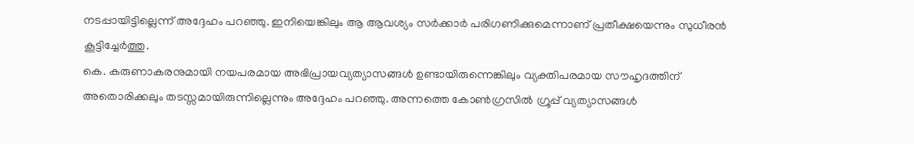നടപ്പായിട്ടില്ലെന്ന് അദ്ദേഹം പറഞ്ഞു. ഇനിയെങ്കിലും ആ ആവശ്യം സർക്കാർ പരിഗണിക്കുമെന്നാണ് പ്രതീക്ഷയെന്നും സുധീരൻ കൂട്ടിച്ചേർത്തു.
കെ. കരുണാകരനുമായി നയപരമായ അഭിപ്രായവ്യത്യാസങ്ങൾ ഉണ്ടായിരുന്നെങ്കിലും വ്യക്തിപരമായ സൗഹൃദത്തിന് അതൊരിക്കലും തടസ്സമായിരുന്നില്ലെന്നും അദ്ദേഹം പറഞ്ഞു. അന്നത്തെ കോൺഗ്രസിൽ ഗ്രൂപ്പ് വ്യത്യാസങ്ങൾ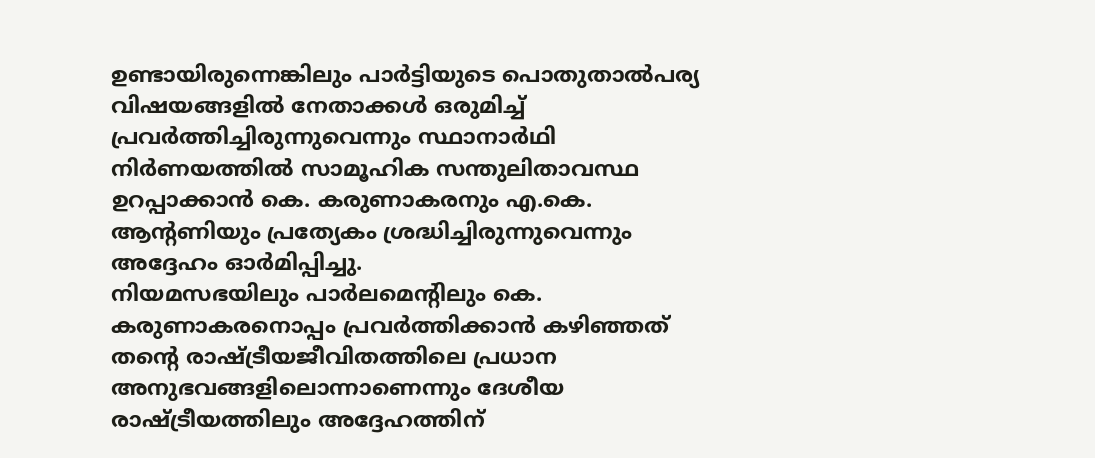ഉണ്ടായിരുന്നെങ്കിലും പാർട്ടിയുടെ പൊതുതാൽപര്യ വിഷയങ്ങളിൽ നേതാക്കൾ ഒരുമിച്ച് പ്രവർത്തിച്ചിരുന്നുവെന്നും സ്ഥാനാർഥി നിർണയത്തിൽ സാമൂഹിക സന്തുലിതാവസ്ഥ ഉറപ്പാക്കാൻ കെ. കരുണാകരനും എ.കെ. ആന്റണിയും പ്രത്യേകം ശ്രദ്ധിച്ചിരുന്നുവെന്നും അദ്ദേഹം ഓർമിപ്പിച്ചു.
നിയമസഭയിലും പാർലമെന്റിലും കെ. കരുണാകരനൊപ്പം പ്രവർത്തിക്കാൻ കഴിഞ്ഞത് തന്റെ രാഷ്ട്രീയജീവിതത്തിലെ പ്രധാന അനുഭവങ്ങളിലൊന്നാണെന്നും ദേശീയ രാഷ്ട്രീയത്തിലും അദ്ദേഹത്തിന്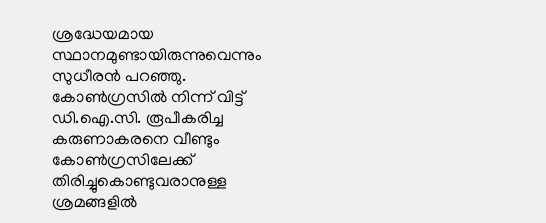ശ്രദ്ധേയമായ സ്ഥാനമുണ്ടായിരുന്നുവെന്നും സുധീരൻ പറഞ്ഞു. കോൺഗ്രസിൽ നിന്ന് വിട്ട് ഡി.ഐ.സി. രൂപീകരിച്ച കരുണാകരനെ വീണ്ടും കോൺഗ്രസിലേക്ക് തിരിച്ചുകൊണ്ടുവരാനുള്ള ശ്രമങ്ങളിൽ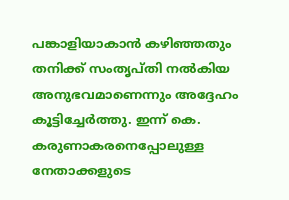പങ്കാളിയാകാൻ കഴിഞ്ഞതും തനിക്ക് സംതൃപ്തി നൽകിയ അനുഭവമാണെന്നും അദ്ദേഹം കൂട്ടിച്ചേർത്തു. ഇന്ന് കെ. കരുണാകരനെപ്പോലുള്ള നേതാക്കളുടെ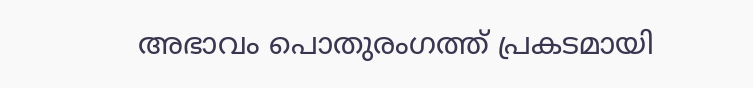അഭാവം പൊതുരംഗത്ത് പ്രകടമായി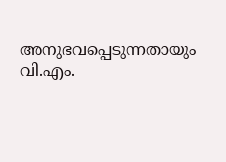അനുഭവപ്പെടുന്നതായും വി.എം.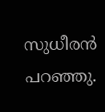സുധീരൻ പറഞ്ഞു.